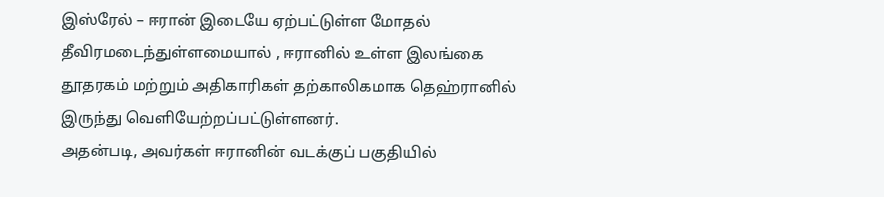இஸ்ரேல் – ஈரான் இடையே ஏற்பட்டுள்ள மோதல் தீவிரமடைந்துள்ளமையால் , ஈரானில் உள்ள இலங்கை தூதரகம் மற்றும் அதிகாரிகள் தற்காலிகமாக தெஹ்ரானில் இருந்து வெளியேற்றப்பட்டுள்ளனர்.
அதன்படி, அவர்கள் ஈரானின் வடக்குப் பகுதியில்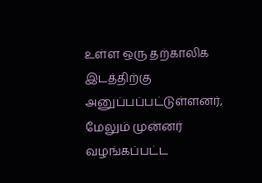உள்ள ஒரு தற்காலிக இடத்திற்கு அனுப்பப்பட்டுள்ளனர், மேலும் முன்னர் வழங்கப்பட்ட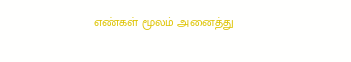எண்கள் மூலம் அனைத்து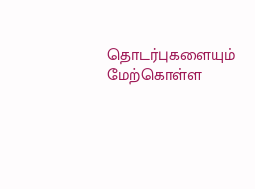தொடர்புகளையும் மேற்கொள்ள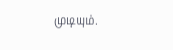முடியும்.